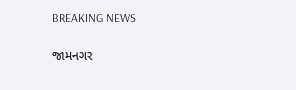BREAKING NEWS

જામનગર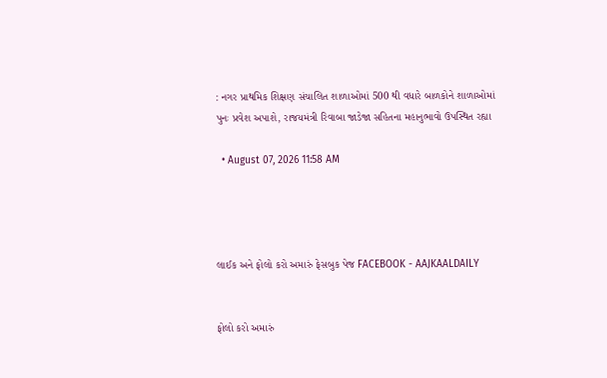: નગર પ્રાથમિક શિક્ષણ સંચાલિત શાળાઓમાં 500 થી વધારે બાળકોને શાળાઓમાં પુનઃ પ્રવેશ અપાશે, રાજયમંત્રી રિવાબા જાડેજા સહિતના મહાનુભાવો ઉપસ્થિત રહ્યા

  • August 07, 2026 11:58 AM




લાઈક અને ફોલો કરો અમારું ફેસબુક પેજ FACEBOOK - AAJKAALDAILY


ફોલો કરો અમારું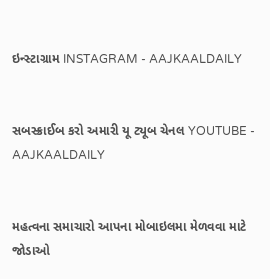ઇન્સ્ટાગ્રામ INSTAGRAM - AAJKAALDAILY


સબસ્ક્રાઈબ કરો અમારી યૂ ટ્યૂબ ચેનલ YOUTUBE - AAJKAALDAILY


મહત્વના સમાચારો આપના મોબાઇલમા મેળવવા માટે જોડાઓ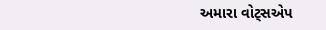અમારા વોટ્સએપ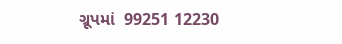ગ્રૂપમાં  99251 12230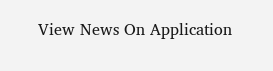View News On Application